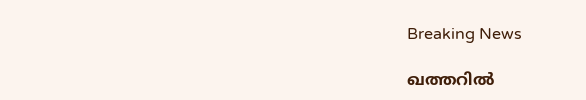Breaking News

ഖത്തറില്‍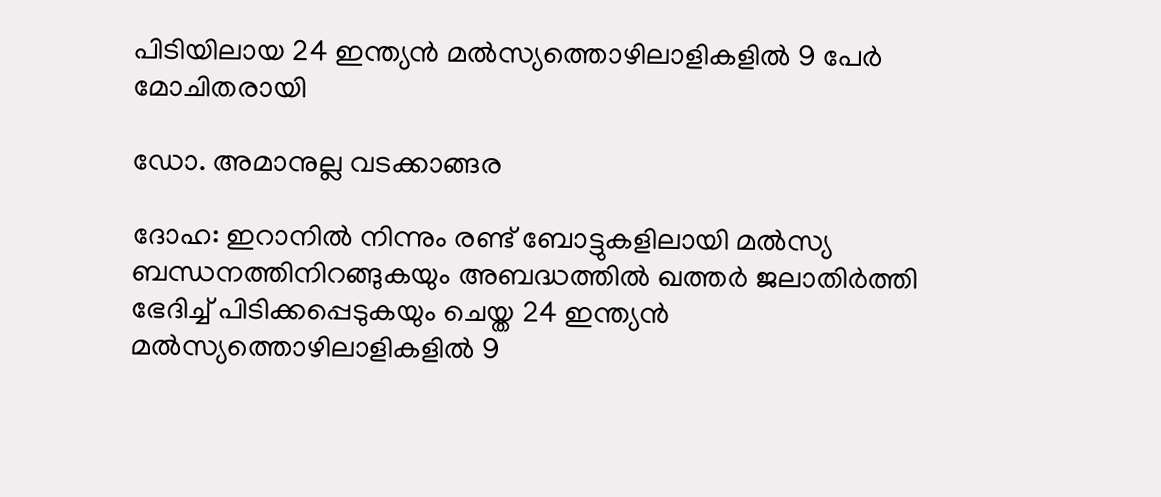പിടിയിലായ 24 ഇന്ത്യന്‍ മല്‍സ്യത്തൊഴിലാളികളില്‍ 9 പേര്‍ മോചിതരായി

ഡോ. അമാനുല്ല വടക്കാങ്ങര

ദോഹ: ഇറാനില്‍ നിന്നും രണ്ട് ബോട്ടുകളിലായി മല്‍സ്യ ബന്ധനത്തിനിറങ്ങുകയും അബദ്ധത്തില്‍ ഖത്തര്‍ ജലാതിര്‍ത്തി ഭേദിച്ച് പിടിക്കപ്പെടുകയും ചെയ്ത 24 ഇന്ത്യന്‍ മല്‍സ്യത്തൊഴിലാളികളില്‍ 9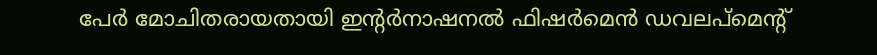പേര്‍ മോചിതരായതായി ഇന്റര്‍നാഷനല്‍ ഫിഷര്‍മെന്‍ ഡവലപ്മെന്റ്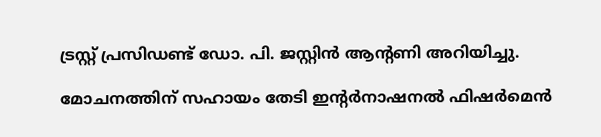ട്രസ്റ്റ് പ്രസിഡണ്ട് ഡോ. പി. ജസ്റ്റിന്‍ ആന്റണി അറിയിച്ചു.

മോചനത്തിന് സഹായം തേടി ഇന്റര്‍നാഷനല്‍ ഫിഷര്‍മെന്‍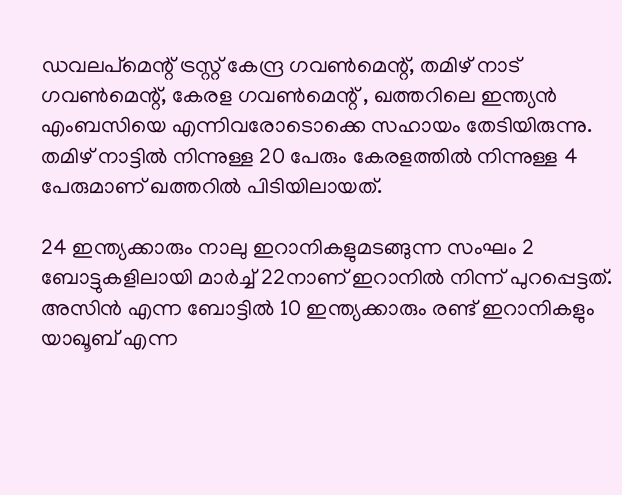ഡവലപ്മെന്റ് ട്രസ്റ്റ് കേന്ദ്ര ഗവണ്‍മെന്റ്, തമിഴ് നാട് ഗവണ്‍മെന്റ്, കേരള ഗവണ്‍മെന്റ് , ഖത്തറിലെ ഇന്ത്യന്‍ എംബസിയെ എന്നിവരോടൊക്കെ സഹായം തേടിയിരുന്നു. തമിഴ് നാട്ടില്‍ നിന്നുള്ള 20 പേരും കേരളത്തില്‍ നിന്നുള്ള 4 പേരുമാണ് ഖത്തറില്‍ പിടിയിലായത്.

24 ഇന്ത്യക്കാരും നാലു ഇറാനികളുമടങ്ങുന്ന സംഘം 2 ബോട്ടുകളിലായി മാര്‍ച്ച് 22നാണ് ഇറാനില്‍ നിന്ന് പുറപ്പെട്ടത്. അസിന്‍ എന്ന ബോട്ടില്‍ 10 ഇന്ത്യക്കാരും രണ്ട് ഇറാനികളും യാഖൂബ് എന്ന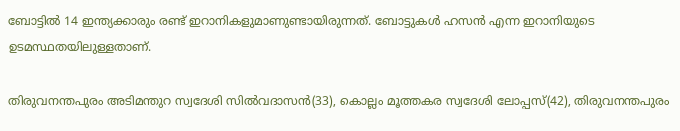ബോട്ടില്‍ 14 ഇന്ത്യക്കാരും രണ്ട് ഇറാനികളുമാണുണ്ടായിരുന്നത്. ബോട്ടുകള്‍ ഹസന്‍ എന്ന ഇറാനിയുടെ ഉടമസ്ഥതയിലുള്ളതാണ്.

തിരുവനന്തപുരം അടിമന്തുറ സ്വദേശി സില്‍വദാസന്‍(33), കൊല്ലം മൂത്തകര സ്വദേശി ലോപ്പസ്(42), തിരുവനന്തപുരം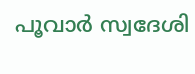പൂവാര്‍ സ്വദേശി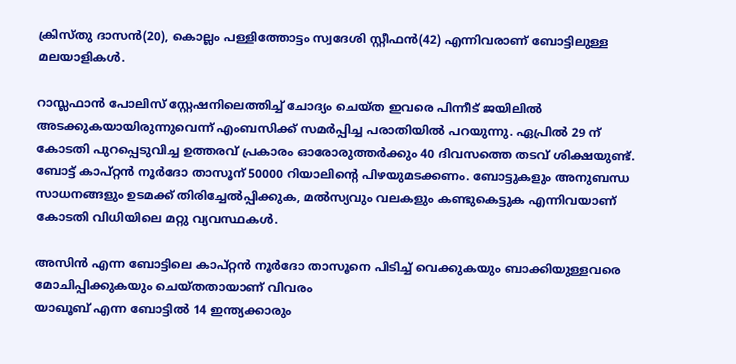ക്രിസ്തു ദാസന്‍(20), കൊല്ലം പള്ളിത്തോട്ടം സ്വദേശി സ്റ്റീഫന്‍(42) എന്നിവരാണ് ബോട്ടിലുള്ള മലയാളികള്‍.

റാസ്ലഫാന്‍ പോലിസ് സ്റ്റേഷനിലെത്തിച്ച് ചോദ്യം ചെയ്ത ഇവരെ പിന്നീട് ജയിലില്‍ അടക്കുകയായിരുന്നുവെന്ന് എംബസിക്ക് സമര്‍പ്പിച്ച പരാതിയില്‍ പറയുന്നു. ഏപ്രില്‍ 29 ന് കോടതി പുറപ്പെടുവിച്ച ഉത്തരവ് പ്രകാരം ഓരോരുത്തര്‍ക്കും 40 ദിവസത്തെ തടവ് ശിക്ഷയുണ്ട്. ബോട്ട് കാപ്റ്റന്‍ നൂര്‍ദോ താസൂന് 50000 റിയാലിന്റെ പിഴയുമടക്കണം. ബോട്ടുകളും അനുബന്ധ സാധനങ്ങളും ഉടമക്ക് തിരിച്ചേല്‍പ്പിക്കുക, മല്‍സ്യവും വലകളും കണ്ടുകെട്ടുക എന്നിവയാണ് കോടതി വിധിയിലെ മറ്റു വ്യവസ്ഥകള്‍.

അസിന്‍ എന്ന ബോട്ടിലെ കാപ്റ്റന്‍ നൂര്‍ദോ താസൂനെ പിടിച്ച് വെക്കുകയും ബാക്കിയുള്ളവരെ മോചിപ്പിക്കുകയും ചെയ്തതായാണ് വിവരം
യാഖൂബ് എന്ന ബോട്ടില്‍ 14 ഇന്ത്യക്കാരും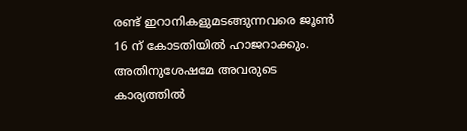രണ്ട് ഇറാനികളുമടങ്ങുന്നവരെ ജൂണ്‍ 16 ന് കോടതിയില്‍ ഹാജറാക്കും. അതിനുശേഷമേ അവരുടെ കാര്യത്തില്‍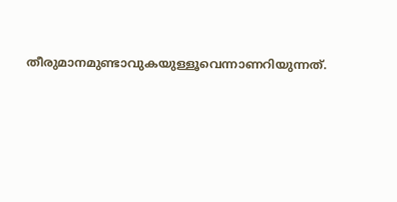തീരുമാനമുണ്ടാവുകയുള്ളൂവെന്നാണറിയുന്നത്.